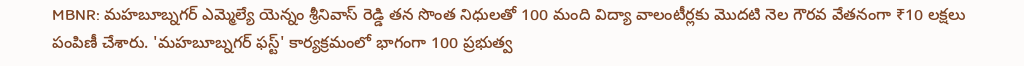MBNR: మహబూబ్నగర్ ఎమ్మెల్యే యెన్నం శ్రీనివాస్ రెడ్డి తన సొంత నిధులతో 100 మంది విద్యా వాలంటీర్లకు మొదటి నెల గౌరవ వేతనంగా ₹10 లక్షలు పంపిణీ చేశారు. 'మహబూబ్నగర్ ఫస్ట్' కార్యక్రమంలో భాగంగా 100 ప్రభుత్వ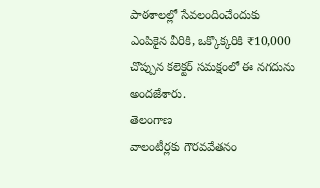పాఠశాలల్లో సేవలందించేందుకు ఎంపికైన వీరికి, ఒక్కొక్కరికి ₹10,000 చొప్పున కలెక్టర్ సమక్షంలో ఈ నగదును అందజేశారు.
తెలంగాణ
వాలంటీర్లకు గౌరవవేతనం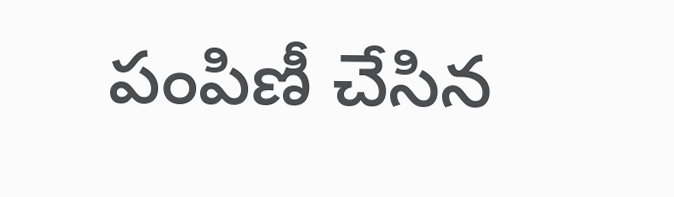పంపిణీ చేసిన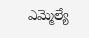ఎమ్మెల్యే